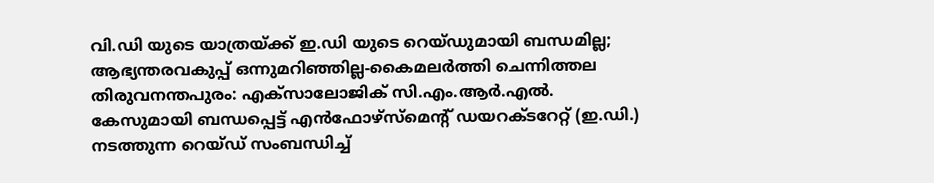വി.ഡി യുടെ യാത്രയ്ക്ക് ഇ.ഡി യുടെ റെയ്ഡുമായി ബന്ധമില്ല; ആഭ്യന്തരവകുപ്പ് ഒന്നുമറിഞ്ഞില്ല-കൈമലർത്തി ചെന്നിത്തല
തിരുവനന്തപുരം: എക്സാലോജിക് സി.എം.ആർ.എൽ. കേസുമായി ബന്ധപ്പെട്ട് എൻഫോഴ്സ്മെന്റ് ഡയറക്ടറേറ്റ് (ഇ.ഡി.) നടത്തുന്ന റെയ്ഡ് സംബന്ധിച്ച്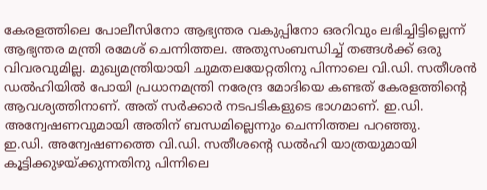കേരളത്തിലെ പോലീസിനോ ആഭ്യന്തര വകുപ്പിനോ ഒരറിവും ലഭിച്ചിട്ടില്ലെന്ന് ആഭ്യന്തര മന്ത്രി രമേശ് ചെന്നിത്തല. അതുസംബന്ധിച്ച് തങ്ങൾക്ക് ഒരു വിവരവുമില്ല. മുഖ്യമന്ത്രിയായി ചുമതലയേറ്റതിനു പിന്നാലെ വി.ഡി. സതീശൻ ഡൽഹിയിൽ പോയി പ്രധാനമന്ത്രി നരേന്ദ്ര മോദിയെ കണ്ടത് കേരളത്തിന്റെ ആവശ്യത്തിനാണ്. അത് സർക്കാർ നടപടികളുടെ ഭാഗമാണ്. ഇ.ഡി. അന്വേഷണവുമായി അതിന് ബന്ധമില്ലെന്നും ചെന്നിത്തല പറഞ്ഞു.
ഇ.ഡി. അന്വേഷണത്തെ വി.ഡി. സതീശന്റെ ഡൽഹി യാത്രയുമായി കൂട്ടിക്കുഴയ്ക്കുന്നതിനു പിന്നിലെ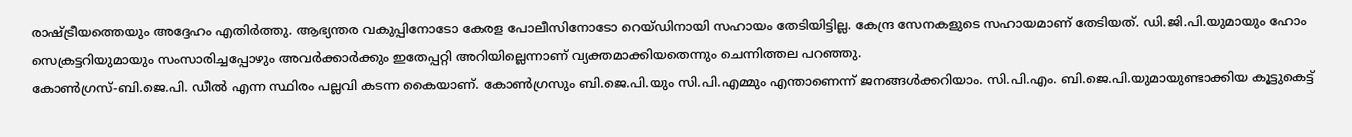രാഷ്ട്രീയത്തെയും അദ്ദേഹം എതിർത്തു. ആഭ്യന്തര വകുപ്പിനോടോ കേരള പോലീസിനോടോ റെയ്ഡിനായി സഹായം തേടിയിട്ടില്ല. കേന്ദ്ര സേനകളുടെ സഹായമാണ് തേടിയത്. ഡി.ജി.പി.യുമായും ഹോം സെക്രട്ടറിയുമായും സംസാരിച്ചപ്പോഴും അവർക്കാർക്കും ഇതേപ്പറ്റി അറിയില്ലെന്നാണ് വ്യക്തമാക്കിയതെന്നും ചെന്നിത്തല പറഞ്ഞു.
കോൺഗ്രസ്-ബി.ജെ.പി. ഡീൽ എന്ന സ്ഥിരം പല്ലവി കടന്ന കൈയാണ്. കോൺഗ്രസും ബി.ജെ.പി.യും സി.പി.എമ്മും എന്താണെന്ന് ജനങ്ങൾക്കറിയാം. സി.പി.എം. ബി.ജെ.പി.യുമായുണ്ടാക്കിയ കൂട്ടുകെട്ട്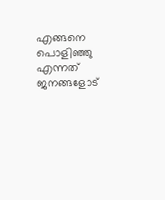എങ്ങനെ പൊളിഞ്ഞു എന്നത് ജനങ്ങളോട്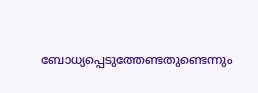ബോധ്യപ്പെടുത്തേണ്ടതുണ്ടെന്നും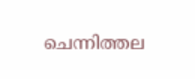ചെന്നിത്തല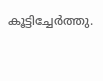കൂട്ടിച്ചേർത്തു.